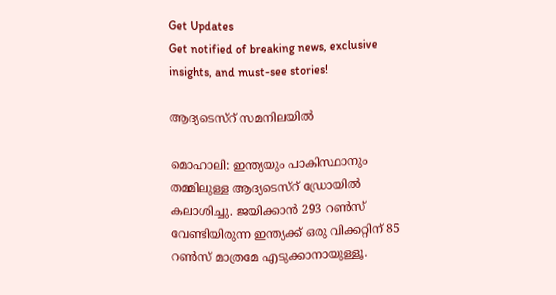Get Updates
Get notified of breaking news, exclusive insights, and must-see stories!

ആദ്യടെസ്റ് സമനിലയില്‍

മൊഹാലി: ഇന്ത്യയും പാകിസ്ഥാനും തമ്മിലുള്ള ആദ്യടെസ്റ് ഡ്രോയില്‍ കലാശിച്ചു. ജയിക്കാന്‍ 293 റണ്‍സ് വേണ്ടിയിരുന്ന ഇന്ത്യക്ക് ഒരു വിക്കറ്റിന് 85 റണ്‍സ് മാത്രമേ എടുക്കാനായുള്ളൂ.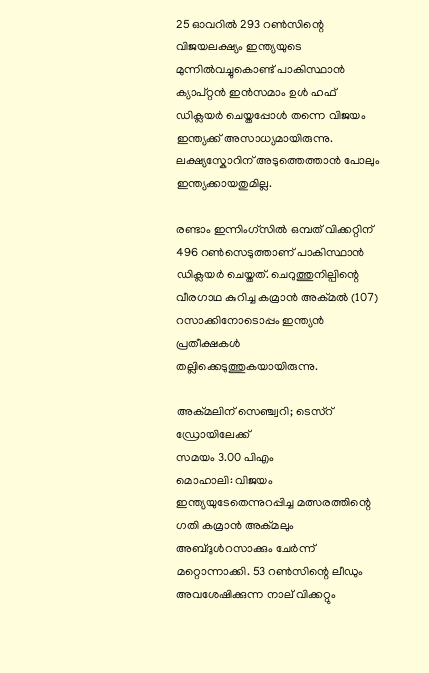25 ഓവറില്‍ 293 റണ്‍സിന്റെ വിജയലക്ഷ്യം ഇന്ത്യയുടെ മുന്നില്‍വച്ചുകൊണ്ട് പാകിസ്ഥാന്‍ ക്യാപ്റ്റന്‍ ഇന്‍സമാം ഉള്‍ ഹഫ് ഡിക്ലയര്‍ ചെയ്തപ്പോള്‍ തന്നെ വിജയം ഇന്ത്യക്ക് അസാധ്യമായിരുന്നു. ലക്ഷ്യസ്കോറിന് അടുത്തെത്താന്‍ പോലും ഇന്ത്യക്കായതുമില്ല.

രണ്ടാം ഇന്നിംഗ്സില്‍ ഒമ്പത് വിക്കറ്റിന് 496 റണ്‍സെടുത്താണ് പാകിസ്ഥാന്‍ ഡിക്ലയര്‍ ചെയ്തത്. ചെറുത്തുനില്പിന്റെ വീരഗാഥ കുറിച്ച കമ്രാന്‍ അക്മല്‍ (107) റസാക്കിനോടൊപ്പം ഇന്ത്യന്‍ പ്രതീക്ഷകള്‍ തല്ലിക്കെടുത്തുകയായിരുന്നു.

അക്മലിന് സെഞ്ച്വറി; ടെസ്റ് ഡ്രോയിലേക്ക്
സമയം 3.00 പിഎം
മൊഹാലി: വിജയം ഇന്ത്യയുടേതെന്നുറപ്പിച്ച മത്സരത്തിന്റെ ഗതി കമ്രാന്‍ അക്മലും അബ്ദുള്‍റസാക്കും ചേര്‍ന്ന് മറ്റൊന്നാക്കി. 53 റണ്‍സിന്റെ ലീഡും അവശേഷിക്കുന്ന നാല് വിക്കറ്റും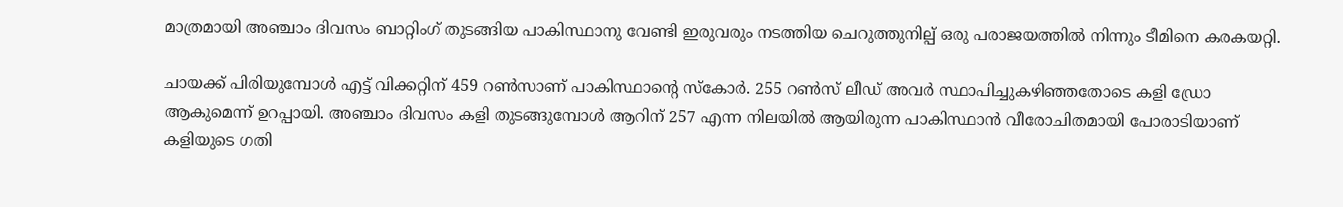മാത്രമായി അഞ്ചാം ദിവസം ബാറ്റിംഗ് തുടങ്ങിയ പാകിസ്ഥാനു വേണ്ടി ഇരുവരും നടത്തിയ ചെറുത്തുനില്പ് ഒരു പരാജയത്തില്‍ നിന്നും ടീമിനെ കരകയറ്റി.

ചായക്ക് പിരിയുമ്പോള്‍ എട്ട് വിക്കറ്റിന് 459 റണ്‍സാണ് പാകിസ്ഥാന്റെ സ്കോര്‍. 255 റണ്‍സ് ലീഡ് അവര്‍ സ്ഥാപിച്ചുകഴിഞ്ഞതോടെ കളി ഡ്രോ ആകുമെന്ന് ഉറപ്പായി. അഞ്ചാം ദിവസം കളി തുടങ്ങുമ്പോള്‍ ആറിന് 257 എന്ന നിലയില്‍ ആയിരുന്ന പാകിസ്ഥാന്‍ വീരോചിതമായി പോരാടിയാണ് കളിയുടെ ഗതി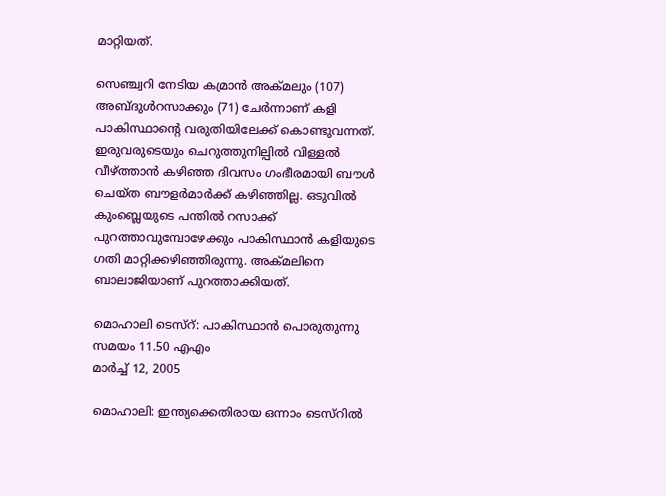മാറ്റിയത്.

സെഞ്ച്വറി നേടിയ കമ്രാന്‍ അക്മലും (107) അബ്ദുള്‍റസാക്കും (71) ചേര്‍ന്നാണ് കളി പാകിസ്ഥാന്റെ വരുതിയിലേക്ക് കൊണ്ടുവന്നത്. ഇരുവരുടെയും ചെറുത്തുനില്പില്‍ വിള്ളല്‍ വീഴ്ത്താന്‍ കഴിഞ്ഞ ദിവസം ഗംഭീരമായി ബൗള്‍ ചെയ്ത ബൗളര്‍മാര്‍ക്ക് കഴിഞ്ഞില്ല. ഒടുവില്‍ കുംബ്ലെയുടെ പന്തില്‍ റസാക്ക് പുറത്താവുമ്പോഴേക്കും പാകിസ്ഥാന്‍ കളിയുടെ ഗതി മാറ്റിക്കഴിഞ്ഞിരുന്നു. അക്മലിനെ ബാലാജിയാണ് പുറത്താക്കിയത്.

മൊഹാലി ടെസ്റ്: പാകിസ്ഥാന്‍ പൊരുതുന്നു
സമയം 11.50 എഎം
മാര്‍ച്ച് 12, 2005

മൊഹാലി: ഇന്ത്യക്കെതിരായ ഒന്നാം ടെസ്റില്‍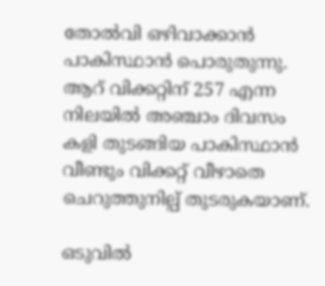തോല്‍വി ഒഴിവാക്കാന്‍ പാകിസ്ഥാന്‍ പൊരുതുന്നു. ആറ് വിക്കറ്റിന് 257 എന്ന നിലയില്‍ അഞ്ചാം ദിവസം കളി തുടങ്ങിയ പാകിസ്ഥാന്‍ വീണ്ടും വിക്കറ്റ് വീഴാതെ ചെറുത്തുനില്പ് തുടരുകയാണ്.

ഒടുവില്‍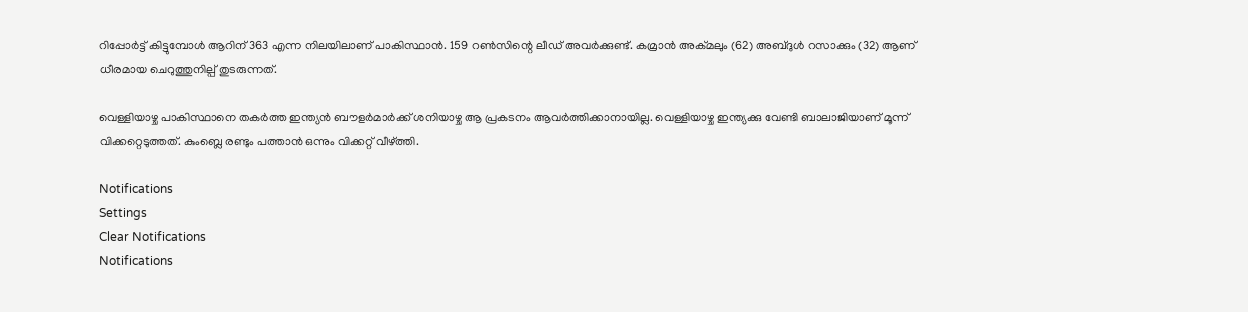റിപ്പോര്‍ട്ട് കിട്ടുമ്പോള്‍ ആറിന് 363 എന്ന നിലയിലാണ് പാകിസ്ഥാന്‍. 159 റണ്‍സിന്റെ ലീഡ് അവര്‍ക്കുണ്ട്. കമ്രാന്‍ അക്മലും (62) അബ്ദുള്‍ റസാക്കും (32) ആണ് ധീരമായ ചെറുത്തുനില്പ് തുടരുന്നത്.

വെള്ളിയാഴ്ച പാകിസ്ഥാനെ തകര്‍ത്ത ഇന്ത്യന്‍ ബൗളര്‍മാര്‍ക്ക് ശനിയാഴ്ച ആ പ്രകടനം ആവര്‍ത്തിക്കാനായില്ല. വെള്ളിയാഴ്ച ഇന്ത്യക്കു വേണ്ടി ബാലാജിയാണ് മൂന്ന് വിക്കറ്റെടുത്തത്. കുംബ്ലെ രണ്ടും പത്താന്‍ ഒന്നും വിക്കറ്റ് വീഴ്ത്തി.

Notifications
Settings
Clear Notifications
Notifications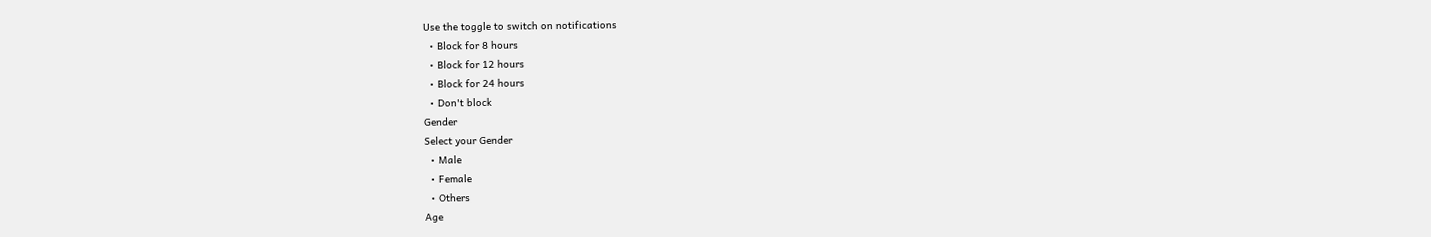Use the toggle to switch on notifications
  • Block for 8 hours
  • Block for 12 hours
  • Block for 24 hours
  • Don't block
Gender
Select your Gender
  • Male
  • Female
  • Others
Age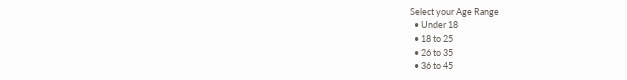Select your Age Range
  • Under 18
  • 18 to 25
  • 26 to 35
  • 36 to 45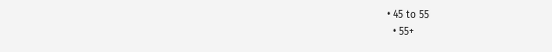• 45 to 55
  • 55+